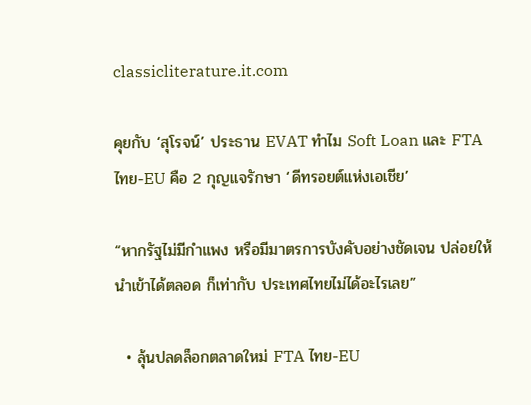classicliterature.it.com

คุยกับ ‘สุโรจน์’ ประธาน EVAT ทำไม Soft Loan และ FTA ไทย-EU คือ 2 กุญแจรักษา ‘ดีทรอยต์แห่งเอเชีย’

“หากรัฐไม่มีกำแพง หรือมีมาตรการบังคับอย่างชัดเจน ปล่อยให้นำเข้าได้ตลอด ก็เท่ากับ ประเทศไทยไม่ได้อะไรเลย”

  • ลุ้นปลดล็อกตลาดใหม่ FTA ไทย-EU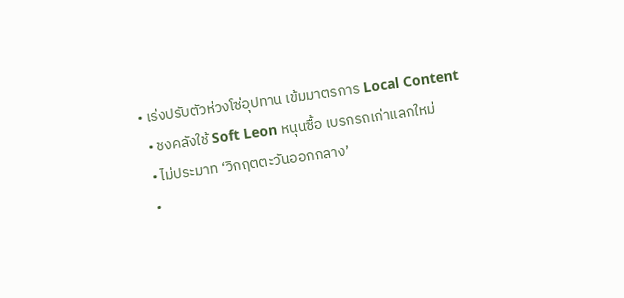• เร่งปรับตัวห่วงโซ่อุปทาน เข้มมาตรการ Local Content
  • ชงคลังใช้ Soft Leon หนุนซื้อ เบรกรถเก่าแลกใหม่
  • ไม่ประมาท ‘วิกฤตตะวันออกกลาง’
  •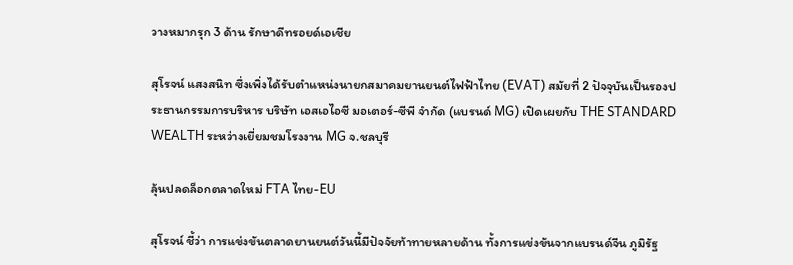วางหมากรุก 3 ด้าน รักษาดีทรอยด์เอเชีย

สุโรจน์ แสงสนิท ซึ่งเพิ่งได้รับตำแหน่งนายกสมาคมยานยนต์ไฟฟ้าไทย (EVAT) สมัยที่ 2 ปัจจุบันเป็นรองประธานกรรมการบริหาร บริษัท เอสเอไอซี มอเตอร์-ซีพี จำกัด (แบรนด์ MG) เปิดเผยกับ THE STANDARD WEALTH ระหว่างเยี่ยมชมโรงงาน MG จ.ชลบุรี

ลุ้นปลดล็อกตลาดใหม่ FTA ไทย-EU

สุโรจน์ ชี้ว่า การแข่งขันตลาดยานยนต์วันนี้มีปัจจัยท้าทายหลายด้าน ทั้งการแข่งขันจากแบรนด์จีน ภูมิรัฐ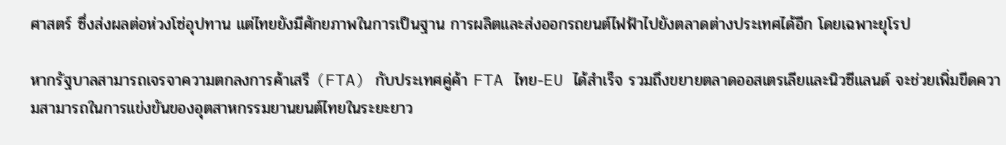ศาสตร์ ซึ่งส่งผลต่อห่วงโซ่อุปทาน แต่ไทยยังมีศักยภาพในการเป็นฐาน การผลิตและส่งออกรถยนต์ไฟฟ้าไปยังตลาดต่างประเทศได้อีก โดยเฉพาะยุโรป

หากรัฐบาลสามารถเจรจาความตกลงการค้าเสรี (FTA) กับประเทศคู่ค้า FTA ไทย-EU ได้สำเร็จ รวมถึงขยายตลาดออสเตรเลียและนิวซีแลนด์ จะช่วยเพิ่มขีดความสามารถในการแข่งขันของอุตสาหกรรมยานยนต์ไทยในระยะยาว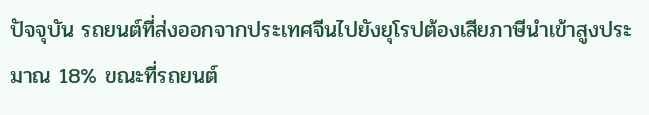ปัจจุบัน รถยนต์ที่ส่งออกจากประเทศจีนไปยังยุโรปต้องเสียภาษีนำเข้าสูงประมาณ 18% ขณะที่รถยนต์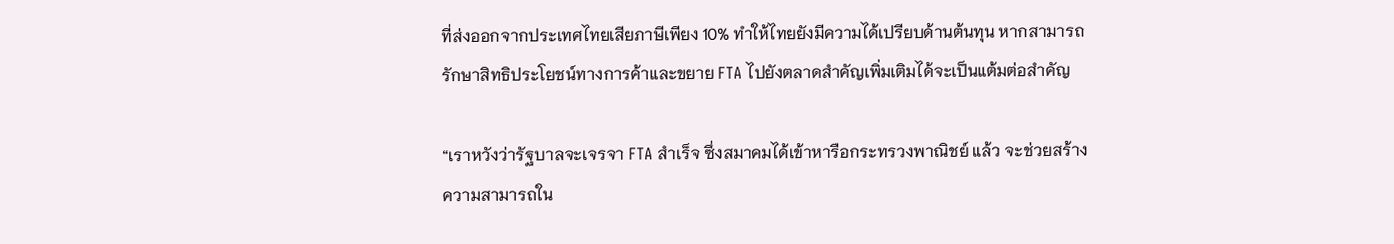ที่ส่งออกจากประเทศไทยเสียภาษีเพียง 10% ทำให้ไทยยังมีความได้เปรียบด้านต้นทุน หากสามารถรักษาสิทธิประโยชน์ทางการค้าและขยาย FTA ไปยังตลาดสำคัญเพิ่มเติมได้จะเป็นแต้มต่อสำคัญ

“เราหวังว่ารัฐบาลจะเจรจา FTA สำเร็จ ซึ่งสมาคมได้เข้าหารือกระทรวงพาณิชย์ แล้ว จะช่วยสร้างความสามารถใน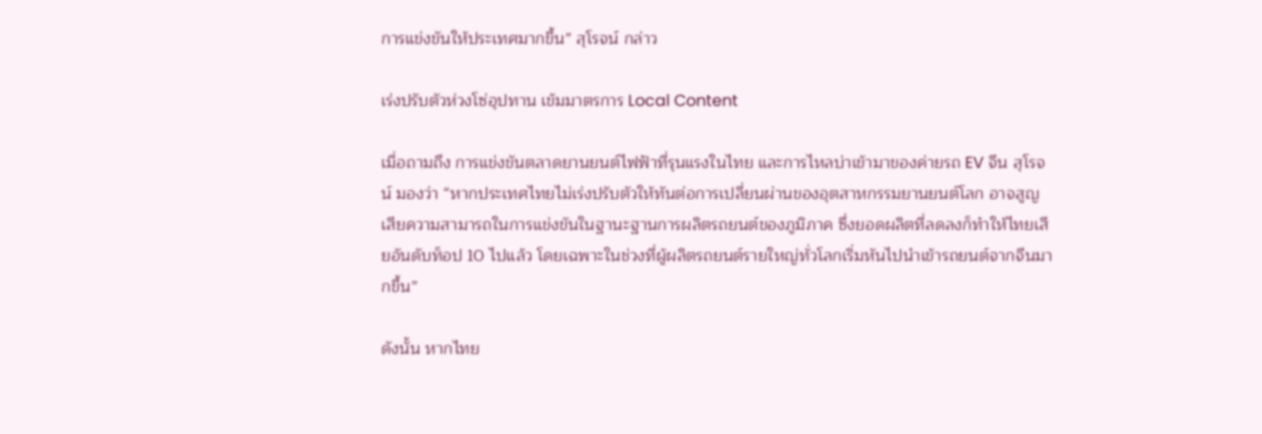การแข่งขันให้ประเทศมากขึ้น” สุโรจน์ กล่าว

เร่งปรับตัวห่วงโซ่อุปทาน เข้มมาตรการ Local Content

เมื่อถามถึง การแข่งขันตลาดยานยนต์ไฟฟ้าที่รุนแรงในไทย และการไหลบ่าเข้ามาของค่ายรถ EV จีน สุโรจน์ มองว่า “หากประเทศไทยไม่เร่งปรับตัวให้ทันต่อการเปลี่ยนผ่านของอุตสาหกรรมยานยนต์โลก อาจสูญเสียความสามารถในการแข่งขันในฐานะฐานการผลิตรถยนต์ของภูมิภาค ซึ่งยอดผลิตที่ลดลงก็ทำให้ไทยเสียอันดับท็อป 10 ไปแล้ว โดยเฉพาะในช่วงที่ผู้ผลิตรถยนต์รายใหญ่ทั่วโลกเริ่มหันไปนำเข้ารถยนต์จากจีนมากขึ้น”

ดังนั้น หากไทย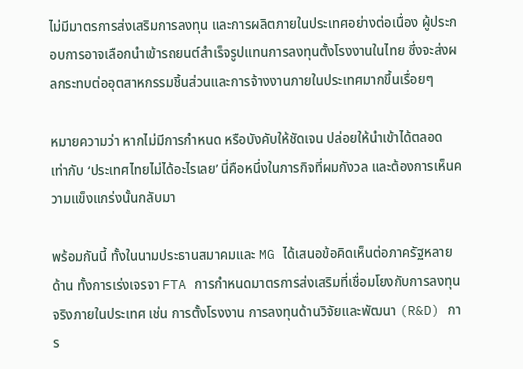ไม่มีมาตรการส่งเสริมการลงทุน และการผลิตภายในประเทศอย่างต่อเนื่อง ผู้ประกอบการอาจเลือกนำเข้ารถยนต์สำเร็จรูปแทนการลงทุนตั้งโรงงานในไทย ซึ่งจะส่งผลกระทบต่ออุตสาหกรรมชิ้นส่วนและการจ้างงานภายในประเทศมากขึ้นเรื่อยๆ

หมายความว่า หากไม่มีการกำหนด หรือบังคับให้ชัดเจน ปล่อยให้นำเข้าได้ตลอด เท่ากับ ‘ประเทศไทยไม่ได้อะไรเลย’ นี่คือหนึ่งในภารกิจที่ผมกังวล และต้องการเห็นความแข็งแกร่งนั้นกลับมา

พร้อมกันนี้ ทั้งในนามประธานสมาคมและ MG ได้เสนอข้อคิดเห็นต่อภาครัฐหลายด้าน ทั้งการเร่งเจรจา FTA การกำหนดมาตรการส่งเสริมที่เชื่อมโยงกับการลงทุนจริงภายในประเทศ เช่น การตั้งโรงงาน การลงทุนด้านวิจัยและพัฒนา (R&D) การ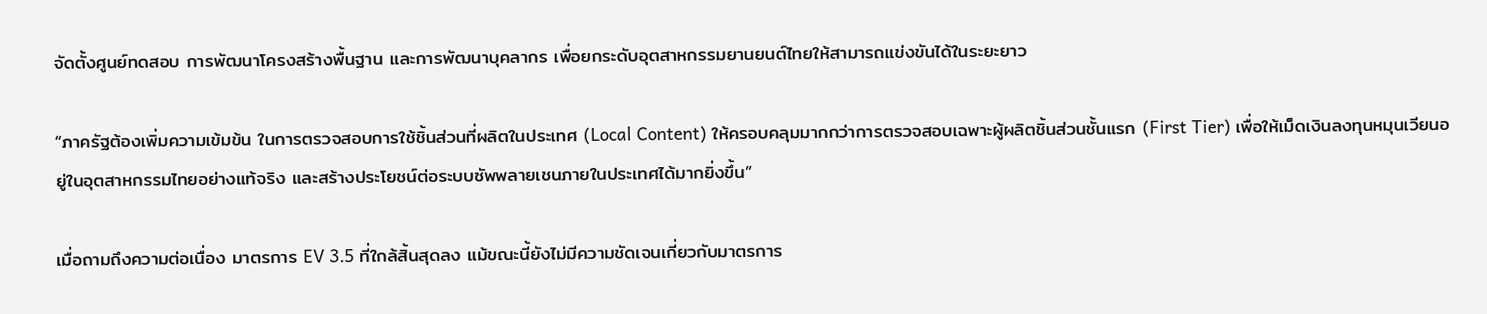จัดตั้งศูนย์ทดสอบ การพัฒนาโครงสร้างพื้นฐาน และการพัฒนาบุคลากร เพื่อยกระดับอุตสาหกรรมยานยนต์ไทยให้สามารถแข่งขันได้ในระยะยาว

“ภาครัฐต้องเพิ่มความเข้มข้น ในการตรวจสอบการใช้ชิ้นส่วนที่ผลิตในประเทศ (Local Content) ให้ครอบคลุมมากกว่าการตรวจสอบเฉพาะผู้ผลิตชิ้นส่วนชั้นแรก (First Tier) เพื่อให้เม็ดเงินลงทุนหมุนเวียนอยู่ในอุตสาหกรรมไทยอย่างแท้จริง และสร้างประโยชน์ต่อระบบซัพพลายเชนภายในประเทศได้มากยิ่งขึ้น”

เมื่อถามถึงความต่อเนื่อง มาตรการ EV 3.5 ที่ใกล้สิ้นสุดลง แม้ขณะนี้ยังไม่มีความชัดเจนเกี่ยวกับมาตรการ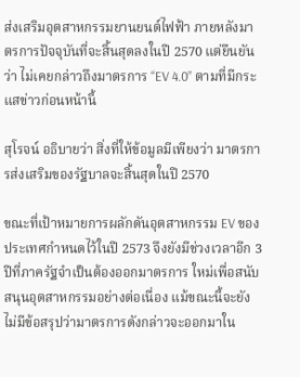ส่งเสริมอุตสาหกรรมยานยนต์ไฟฟ้า ภายหลังมาตรการปัจจุบันที่จะสิ้นสุดลงในปี 2570 แต่ยืนยันว่า ไม่เคยกล่าวถึงมาตรการ “EV 4.0” ตามที่มีกระแสข่าวก่อนหน้านี้

สุโรจน์ อธิบายว่า สิ่งที่ให้ข้อมูลมีเพียงว่า มาตรการส่งเสริมของรัฐบาลจะสิ้นสุดในปี 2570

ขณะที่เป้าหมายการผลักดันอุตสาหกรรม EV ของประเทศกำหนดไว้ในปี 2573 จึงยังมีช่วงเวลาอีก 3 ปีที่ภาครัฐจำเป็นต้องออกมาตรการ ใหม่เพื่อสนับสนุนอุตสาหกรรมอย่างต่อเนื่อง แม้ขณะนี้จะยังไม่มีข้อสรุปว่ามาตรการดังกล่าวจะออกมาใน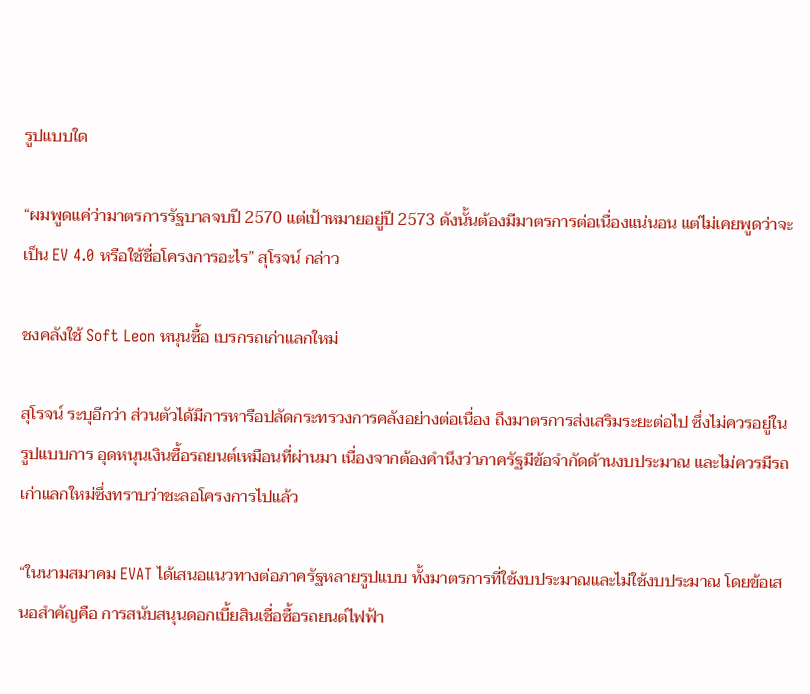รูปแบบใด

“ผมพูดแค่ว่ามาตรการรัฐบาลจบปี 2570 แต่เป้าหมายอยู่ปี 2573 ดังนั้นต้องมีมาตรการต่อเนื่องแน่นอน แต่ไม่เคยพูดว่าจะเป็น EV 4.0 หรือใช้ชื่อโครงการอะไร” สุโรจน์ กล่าว

ชงคลังใช้ Soft Leon หนุนซื้อ เบรกรถเก่าแลกใหม่

สุโรจน์ ระบุอีกว่า ส่วนตัวได้มีการหารือปลัดกระทรวงการคลังอย่างต่อเนื่อง ถึงมาตรการส่งเสริมระยะต่อไป ซึ่งไม่ควรอยู่ในรูปแบบการ อุดหนุนเงินซื้อรถยนต์เหมือนที่ผ่านมา เนื่องจากต้องคำนึงว่าภาครัฐมีข้อจำกัดด้านงบประมาณ และไม่ควรมีรถเก่าแลกใหม่ซึ่งทราบว่าชะลอโครงการไปแล้ว

“ในนามสมาคม EVAT ได้เสนอแนวทางต่อภาครัฐหลายรูปแบบ ทั้งมาตรการที่ใช้งบประมาณและไม่ใช้งบประมาณ โดยข้อเสนอสำคัญคือ การสนับสนุนดอกเบี้ยสินเชื่อซื้อรถยนต์ไฟฟ้า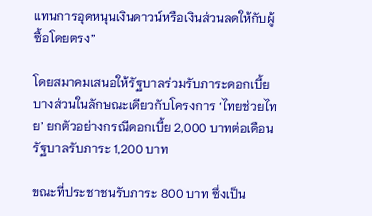แทนการอุดหนุนเงินดาวน์หรือเงินส่วนลดให้กับผู้ซื้อโดยตรง”

โดยสมาคมเสนอให้รัฐบาลร่วมรับภาระดอกเบี้ยบางส่วนในลักษณะเดียวกับโครงการ ‘ไทยช่วยไทย’ ยกตัวอย่างกรณีดอกเบี้ย 2,000 บาทต่อเดือน รัฐบาลรับภาระ 1,200 บาท

ขณะที่ประชาชนรับภาระ 800 บาท ซึ่งเป็น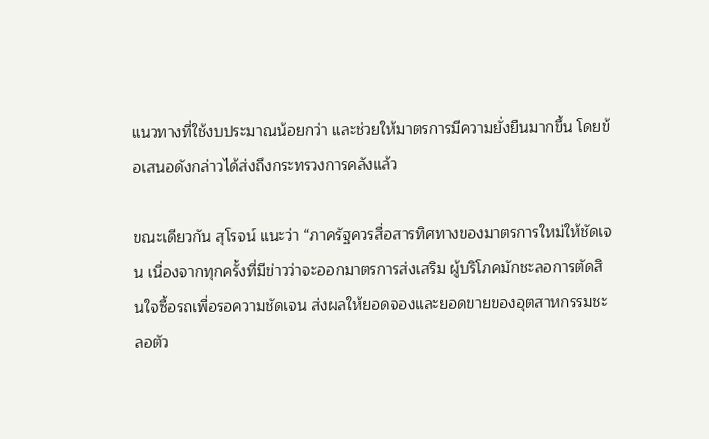แนวทางที่ใช้งบประมาณน้อยกว่า และช่วยให้มาตรการมีความยั่งยืนมากขึ้น โดยข้อเสนอดังกล่าวได้ส่งถึงกระทรวงการคลังแล้ว

ขณะเดียวกัน สุโรจน์ แนะว่า “ภาครัฐควรสื่อสารทิศทางของมาตรการใหม่ให้ชัดเจน เนื่องจากทุกครั้งที่มีข่าวว่าจะออกมาตรการส่งเสริม ผู้บริโภคมักชะลอการตัดสินใจซื้อรถเพื่อรอความชัดเจน ส่งผลให้ยอดจองและยอดขายของอุตสาหกรรมชะลอตัว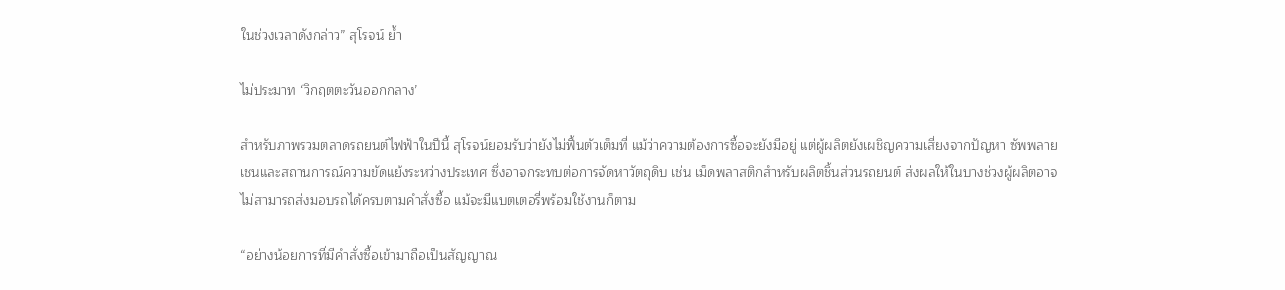ในช่วงเวลาดังกล่าว” สุโรจน์ ย้ำ

ไม่ประมาท ‘วิกฤตตะวันออกกลาง’

สำหรับภาพรวมตลาดรถยนต์ไฟฟ้าในปีนี้ สุโรจน์ยอมรับว่ายังไม่ฟื้นตัวเต็มที่ แม้ว่าความต้องการซื้อจะยังมีอยู่ แต่ผู้ผลิตยังเผชิญความเสี่ยงจากปัญหา ซัพพลายเชนและสถานการณ์ความขัดแย้งระหว่างประเทศ ซึ่งอาจกระทบต่อการจัดหาวัตถุดิบ เช่น เม็ดพลาสติกสำหรับผลิตชิ้นส่วนรถยนต์ ส่งผลให้ในบางช่วงผู้ผลิตอาจไม่สามารถส่งมอบรถได้ครบตามคำสั่งซื้อ แม้จะมีแบตเตอรี่พร้อมใช้งานก็ตาม

“อย่างน้อยการที่มีคำสั่งซื้อเข้ามาถือเป็นสัญญาณ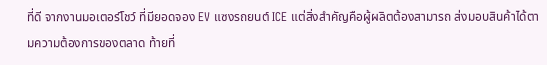ที่ดี จากงานมอเตอร์โชว์ ที่มียอดจอง EV แซงรถยนต์ ICE แต่สิ่งสำคัญคือผู้ผลิตต้องสามารถ ส่งมอบสินค้าได้ตามความต้องการของตลาด ท้ายที่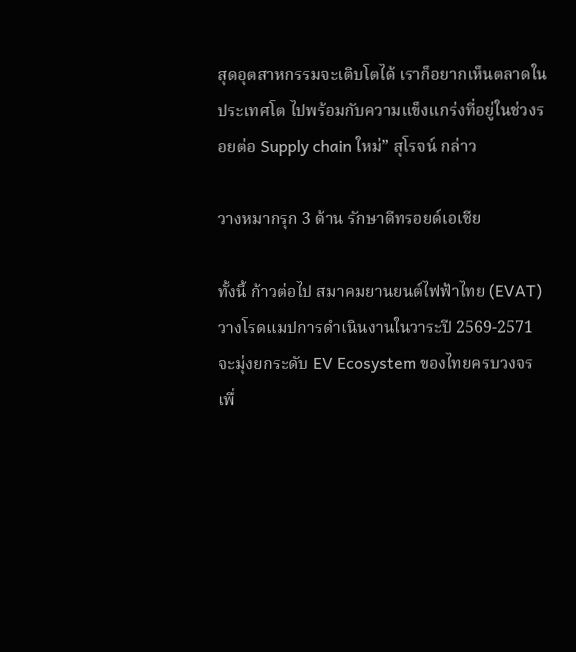สุดอุตสาหกรรมจะเติบโตได้ เราก็อยากเห็นตลาดในประเทศโต ไปพร้อมกับความแข็งแกร่งที่อยู่ในช่วงรอยต่อ Supply chain ใหม่” สุโรจน์ กล่าว

วางหมากรุก 3 ด้าน รักษาดีทรอยด์เอเชีย

ทั้งนี้ ก้าวต่อไป สมาคมยานยนต์ไฟฟ้าไทย (EVAT) วางโรดแมปการดำเนินงานในวาระปี 2569-2571 จะมุ่งยกระดับ EV Ecosystem ของไทยครบวงจร เพื่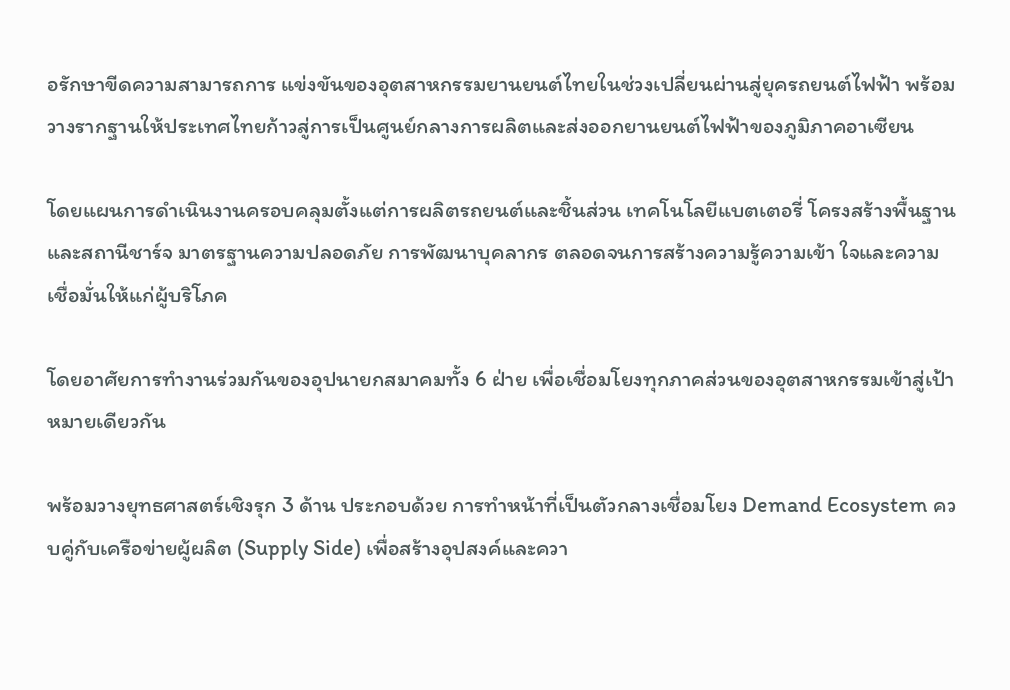อรักษาขีดความสามารถการ แข่งขันของอุตสาหกรรมยานยนต์ไทยในช่วงเปลี่ยนผ่านสู่ยุครถยนต์ไฟฟ้า พร้อมวางรากฐานให้ประเทศไทยก้าวสู่การเป็นศูนย์กลางการผลิตและส่งออกยานยนต์ไฟฟ้าของภูมิภาคอาเซียน

โดยแผนการดำเนินงานครอบคลุมตั้งแต่การผลิตรถยนต์และชิ้นส่วน เทคโนโลยีแบตเตอรี่ โครงสร้างพื้นฐานและสถานีชาร์จ มาตรฐานความปลอดภัย การพัฒนาบุคลากร ตลอดจนการสร้างความรู้ความเข้า ใจและความเชื่อมั่นให้แก่ผู้บริโภค

โดยอาศัยการทำงานร่วมกันของอุปนายกสมาคมทั้ง 6 ฝ่าย เพื่อเชื่อมโยงทุกภาคส่วนของอุตสาหกรรมเข้าสู่เป้าหมายเดียวกัน

พร้อมวางยุทธศาสตร์เชิงรุก 3 ด้าน ประกอบด้วย การทำหน้าที่เป็นตัวกลางเชื่อมโยง Demand Ecosystem ควบคู่กับเครือข่ายผู้ผลิต (Supply Side) เพื่อสร้างอุปสงค์และควา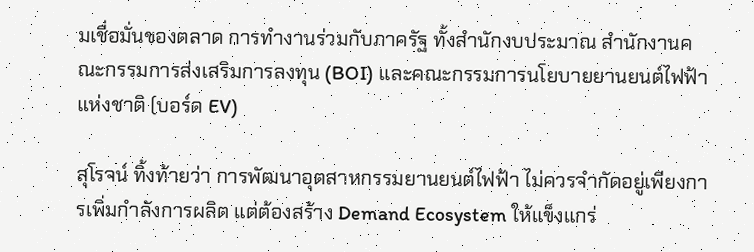มเชื่อมั่นของตลาด การทำงานร่วมกับภาครัฐ ทั้งสำนักงบประมาณ สำนักงานคณะกรรมการส่งเสริมการลงทุน (BOI) และคณะกรรมการนโยบายยานยนต์ไฟฟ้าแห่งชาติ (บอร์ด EV)

สุโรจน์ ทิ้งท้ายว่า การพัฒนาอุตสาหกรรมยานยนต์ไฟฟ้า ไม่ควรจำกัดอยู่เพียงการเพิ่มกำลังการผลิต แต่ต้องสร้าง Demand Ecosystem ให้แข็งแกร่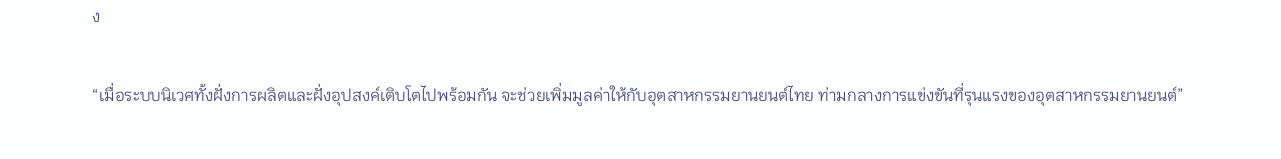ง

“เมื่อระบบนิเวศทั้งฝั่งการผลิตและฝั่งอุปสงค์เติบโตไปพร้อมกัน จะช่วยเพิ่มมูลค่าให้กับอุตสาหกรรมยานยนต์ไทย ท่ามกลางการแข่งขันที่รุนแรงของอุตสาหกรรมยานยนต์”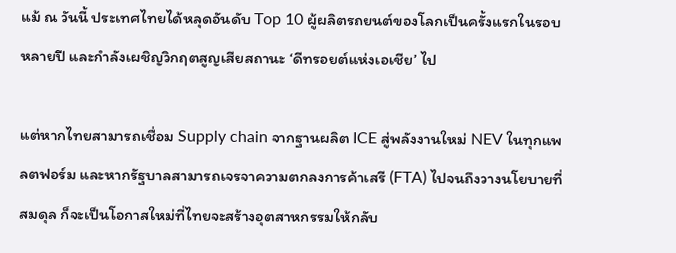แม้ ณ วันนี้ ประเทศไทยได้หลุดอันดับ Top 10 ผู้ผลิตรถยนต์ของโลกเป็นครั้งแรกในรอบหลายปี และกำลังเผชิญวิกฤตสูญเสียสถานะ ‘ดีทรอยต์แห่งเอเชีย’ ไป

แต่หากไทยสามารถเชื่อม Supply chain จากฐานผลิต ICE สู่พลังงานใหม่ NEV ในทุกแพลตฟอร์ม และหากรัฐบาลสามารถเจรจาความตกลงการค้าเสรี (FTA) ไปจนถึงวางนโยบายที่สมดุล ก็จะเป็นโอกาสใหม่ที่ไทยจะสร้างอุตสาหกรรมให้กลับ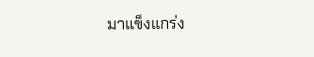มาแข็งแกร่ง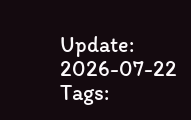Update: 2026-07-22
Tags: